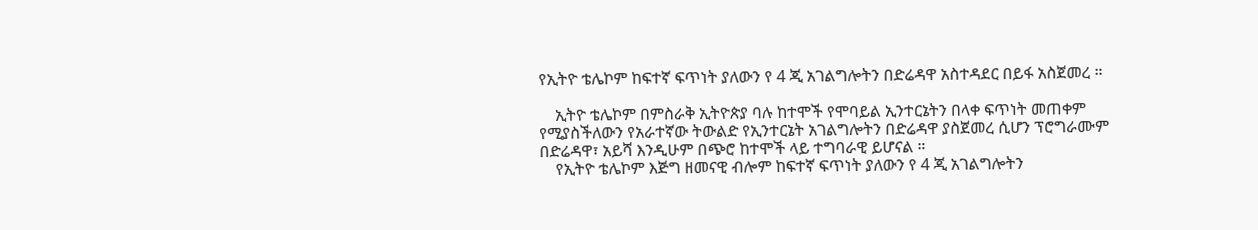የኢትዮ ቴሌኮም ከፍተኛ ፍጥነት ያለውን የ 4 ጂ አገልግሎትን በድሬዳዋ አስተዳደር በይፋ አስጀመረ ።

    ኢትዮ ቴሌኮም በምስራቅ ኢትዮጵያ ባሉ ከተሞች የሞባይል ኢንተርኔትን በላቀ ፍጥነት መጠቀም የሚያስችለውን የአራተኛው ትውልድ የኢንተርኔት አገልግሎትን በድሬዳዋ ያስጀመረ ሲሆን ፕሮግራሙም በድሬዳዋ፣ አይሻ እንዲሁም በጭሮ ከተሞች ላይ ተግባራዊ ይሆናል ።
    የኢትዮ ቴሌኮም እጅግ ዘመናዊ ብሎም ከፍተኛ ፍጥነት ያለውን የ 4 ጂ አገልግሎትን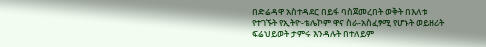በድሬዳዋ አስተዳደር በይፋ ባስጀመረበት ወቅት በእለቱ የተገኙት የኢትዮ-ቴሌኮም ዋና ስራ-አስፈፃሚ የሆኑት ወይዘሪት ፍሬህይወት ታምሩ እንዳሉት በተለይም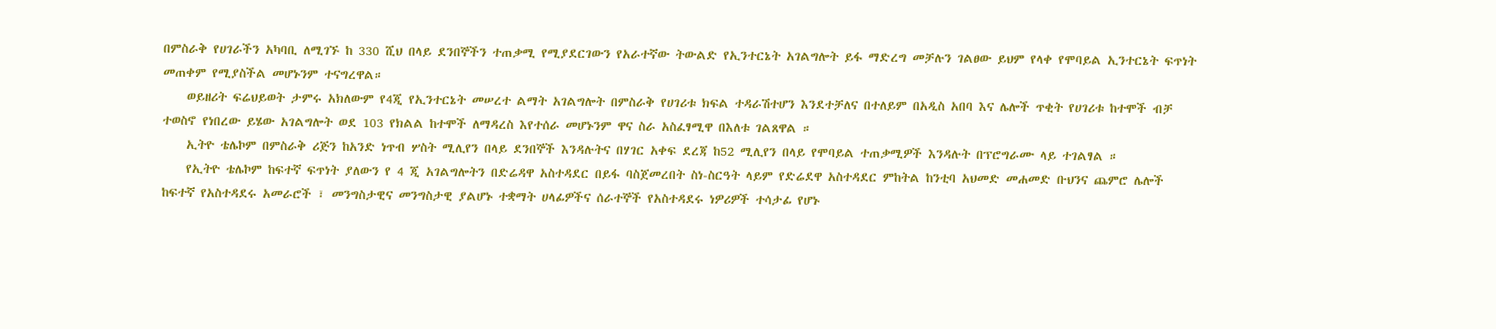በምስራቅ የሀገራችን አካባቢ ለሚገኙ ከ 330 ሺህ በላይ ደንበኞችን ተጠቃሚ የሚያደርገውን የአራተኛው ትውልድ የኢንተርኔት አገልግሎት ይፋ ማድረግ መቻሉን ገልፀው ይህም የላቀ የሞባይል ኢንተርኔት ፍጥነት መጠቀም የሚያስችል መሆኑንም ተናግረዋል።
    ወይዘሪት ፍሬህይወት ታምሩ አክለውም የ4ጂ የኢንተርኔት መሠረተ ልማት አገልግሎት በምስራቅ የሀገሪቱ ክፍል ተዳራሽተሆን እንደተቻለና በተለይም በአዲስ አበባ እና ሌሎች ጥቂት የሀገሪቱ ከተሞች ብቻ ተወስኖ የነበረው ይሄው አገልግሎት ወደ 103 የክልል ከተሞች ለማዳረስ እየተሰራ መሆኑንም ዋና ስራ አስፈፃሚዋ በእለቱ ገልጸዋል ።
    ኢትዮ ቴሌኮም በምስራቅ ሪጅን ከአንድ ነጥብ ሦስት ሚሊየን በላይ ደንበኞች እንዳሉትና በሃገር አቀፍ ደረጃ ከ52 ሚሊየን በላይ የሞባይል ተጠቃሚዎች እንዳሉት በፕሮግራሙ ላይ ተገልፃል ።
    የኢትዮ ቴሌኮም ከፍተኛ ፍጥነት ያለውን የ 4 ጂ አገልግሎትን በድሬዳዋ አስተዳደር በይፋ ባስጀመረበት ስነ-ስርዓት ላይም የድሬደዋ አስተዳደር ምከትል ከንቲባ አህመድ መሐመድ ቡህንና ጨምሮ ሌሎች ከፍተኛ የአስተዳደሩ አመራሮች ፣ መንግስታዊና መንግስታዊ ያልሆኑ ተቋማት ሀላፊዎችና ሰራተኞች የአስተዳደሩ ነዎሪዎች ተሳታፊ የሆኑ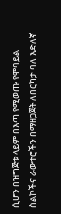ሲሆን በዝግጅቱ ላይም በእጣ የሚወጡ የሞባይል ስልኮችና ራውተሮችን በማዘጋጀት ለበርካታ ባለ እድለኛ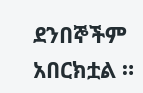ደንበኞችም አበርክቷል ።